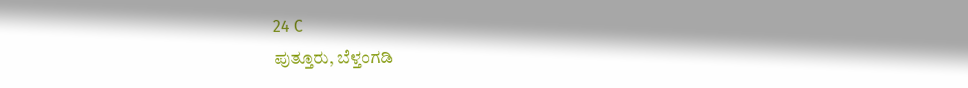24 C
ಪುತ್ತೂರು, ಬೆಳ್ತಂಗಡಿ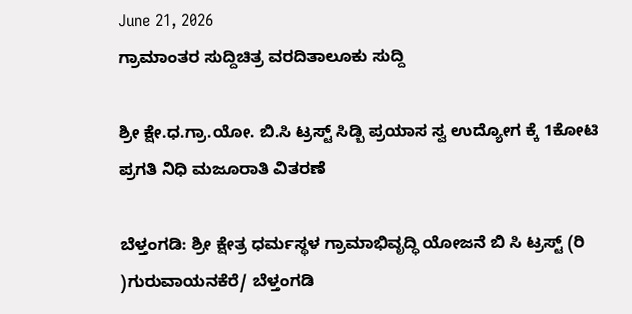June 21, 2026
ಗ್ರಾಮಾಂತರ ಸುದ್ದಿಚಿತ್ರ ವರದಿತಾಲೂಕು ಸುದ್ದಿ

ಶ್ರೀ ಕ್ಷೇ.ಧ.ಗ್ರಾ.ಯೋ. ಬಿ.ಸಿ ಟ್ರಸ್ಟ್ ಸಿಡ್ಬಿ ಪ್ರಯಾಸ ಸ್ವ ಉದ್ಯೋಗ ಕ್ಕೆ 1ಕೋಟಿ ಪ್ರಗತಿ ನಿಧಿ ಮಜೂರಾತಿ ವಿತರಣೆ

ಬೆಳ್ತಂಗಡಿ: ಶ್ರೀ ಕ್ಷೇತ್ರ ಧರ್ಮಸ್ಥಳ ಗ್ರಾಮಾಭಿವೃದ್ಧಿ ಯೋಜನೆ ಬಿ ಸಿ ಟ್ರಸ್ಟ್ (ರಿ )ಗುರುವಾಯನಕೆರೆ/ ಬೆಳ್ತಂಗಡಿ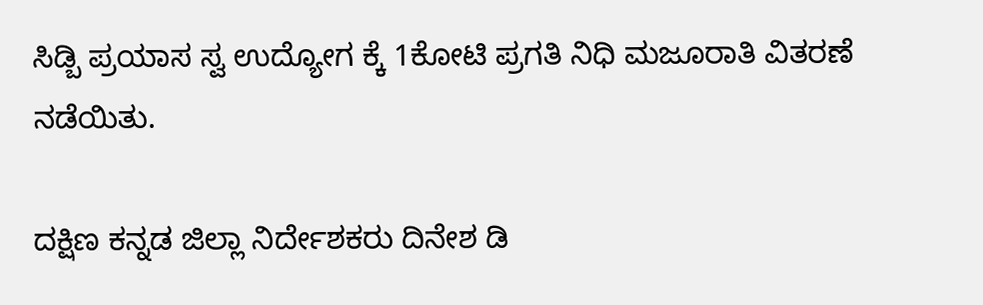ಸಿಡ್ಬಿ ಪ್ರಯಾಸ ಸ್ವ ಉದ್ಯೋಗ ಕ್ಕೆ 1ಕೋಟಿ ಪ್ರಗತಿ ನಿಧಿ ಮಜೂರಾತಿ ವಿತರಣೆ ನಡೆಯಿತು.

ದಕ್ಷಿಣ ಕನ್ನಡ ಜಿಲ್ಲಾ ನಿರ್ದೇಶಕರು ದಿನೇಶ ಡಿ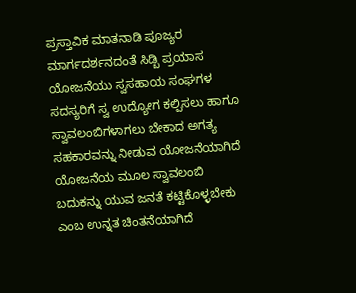ಪ್ರಸ್ತಾವಿಕ ಮಾತನಾಡಿ ಪೂಜ್ಯರ ಮಾರ್ಗದರ್ಶನದಂತೆ ಸಿಡ್ಬಿ ಪ್ರಯಾಸ ಯೋಜನೆಯು ಸ್ವಸಹಾಯ ಸಂಘಗಳ ಸದಸ್ಯರಿಗೆ ಸ್ವ ಉದ್ಯೋಗ ಕಲ್ಪಿಸಲು ಹಾಗೂ ಸ್ವಾವಲಂಬಿಗಳಾಗಲು ಬೇಕಾದ ಅಗತ್ಯ ಸಹಕಾರವನ್ನು ನೀಡುವ ಯೋಜನೆಯಾಗಿದೆ ಯೋಜನೆಯ ಮೂಲ ಸ್ವಾವಲಂಬಿ ಬದುಕನ್ನು ಯುವ ಜನತೆ ಕಟ್ಟಿಕೊಳ್ಳಬೇಕು ಎಂಬ ಉನ್ನತ ಚಿಂತನೆಯಾಗಿದೆ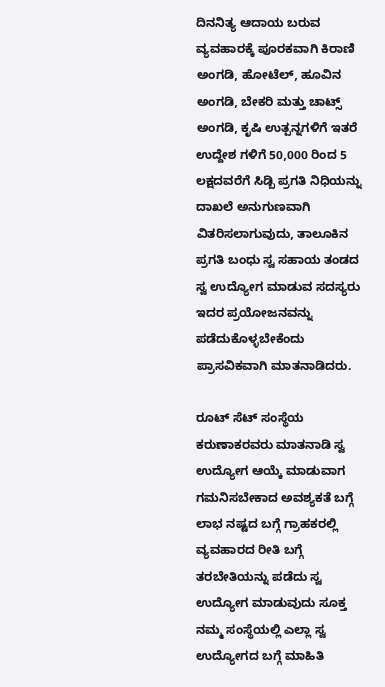ದಿನನಿತ್ಯ ಆದಾಯ ಬರುವ ವ್ಯವಹಾರಕ್ಕೆ ಪೂರಕವಾಗಿ ಕಿರಾಣಿ ಅಂಗಡಿ, ಹೋಟೆಲ್, ಹೂವಿನ ಅಂಗಡಿ, ಬೇಕರಿ ಮತ್ತು ಚಾಟ್ಸ್ ಅಂಗಡಿ, ಕೃಷಿ ಉತ್ಪನ್ನಗಳಿಗೆ ಇತರೆ ಉದ್ದೇಶ ಗಳಿಗೆ 50,000 ರಿಂದ 5 ಲಕ್ಷದವರೆಗೆ ಸಿಡ್ಬಿ ಪ್ರಗತಿ ನಿಧಿಯನ್ನು ದಾಖಲೆ ಅನುಗುಣವಾಗಿ ವಿತರಿಸಲಾಗುವುದು, ತಾಲೂಕಿನ ಪ್ರಗತಿ ಬಂಧು ಸ್ವ ಸಹಾಯ ತಂಡದ ಸ್ವ ಉದ್ಯೋಗ ಮಾಡುವ ಸದಸ್ಯರು ಇದರ ಪ್ರಯೋಜನವನ್ನು ಪಡೆದುಕೊಳ್ಳಬೇಕೆಂದು ಪ್ರಾಸವಿಕವಾಗಿ ಮಾತನಾಡಿದರು.

ರೂಟ್ ಸೆಟ್ ಸಂಸ್ಥೆಯ ಕರುಣಾಕರವರು ಮಾತನಾಡಿ ಸ್ವ ಉದ್ಯೋಗ ಆಯ್ಕೆ ಮಾಡುವಾಗ ಗಮನಿಸಬೇಕಾದ ಅವಶ್ಯಕತೆ ಬಗ್ಗೆ ಲಾಭ ನಷ್ಟದ ಬಗ್ಗೆ ಗ್ರಾಹಕರಲ್ಲಿ ವ್ಯವಹಾರದ ರೀತಿ ಬಗ್ಗೆ ತರಬೇತಿಯನ್ನು ಪಡೆದು ಸ್ವ ಉದ್ಯೋಗ ಮಾಡುವುದು ಸೂಕ್ತ ನಮ್ಮ ಸಂಸ್ಥೆಯಲ್ಲಿ ಎಲ್ಲಾ ಸ್ವ ಉದ್ಯೋಗದ ಬಗ್ಗೆ ಮಾಹಿತಿ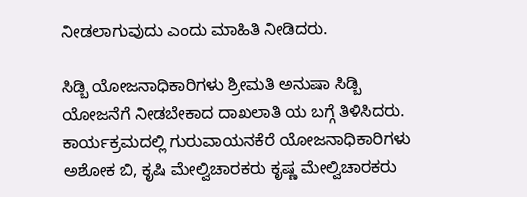ನೀಡಲಾಗುವುದು ಎಂದು ಮಾಹಿತಿ ನೀಡಿದರು.

ಸಿಡ್ಬಿ ಯೋಜನಾಧಿಕಾರಿಗಳು ಶ್ರೀಮತಿ ಅನುಷಾ ಸಿಡ್ಬಿ ಯೋಜನೆಗೆ ನೀಡಬೇಕಾದ ದಾಖಲಾತಿ ಯ ಬಗ್ಗೆ ತಿಳಿಸಿದರು.
ಕಾರ್ಯಕ್ರಮದಲ್ಲಿ ಗುರುವಾಯನಕೆರೆ ಯೋಜನಾಧಿಕಾರಿಗಳು ಅಶೋಕ ಬಿ, ಕೃಷಿ ಮೇಲ್ವಿಚಾರಕರು ಕೃಷ್ಣ ಮೇಲ್ವಿಚಾರಕರು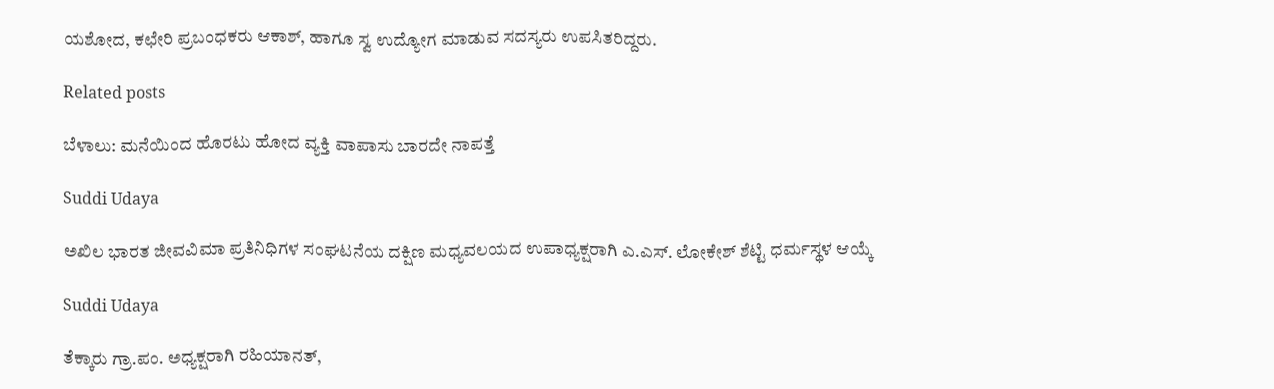ಯಶೋದ, ಕಛೇರಿ ಪ್ರಬಂಧಕರು ಆಕಾಶ್, ಹಾಗೂ ಸ್ವ ಉದ್ಯೋಗ ಮಾಡುವ ಸದಸ್ಯರು ಉಪಸಿತರಿದ್ದರು.

Related posts

ಬೆಳಾಲು: ಮನೆಯಿಂದ ಹೊರಟು ಹೋದ ವ್ಯಕ್ತಿ ವಾಪಾಸು ಬಾರದೇ ನಾಪತ್ತೆ

Suddi Udaya

ಅಖಿಲ ಭಾರತ ಜೀವವಿಮಾ ಪ್ರತಿನಿಧಿಗಳ ಸಂಘಟನೆಯ ದಕ್ಷಿಣ ಮಧ್ಯವಲಯದ ಉಪಾಧ್ಯಕ್ಷರಾಗಿ ಎ.ಎಸ್. ಲೋಕೇಶ್ ಶೆಟ್ಟಿ ಧರ್ಮಸ್ಥಳ ಆಯ್ಕೆ

Suddi Udaya

ತೆಕ್ಕಾರು ಗ್ರಾ.ಪಂ. ಅಧ್ಯಕ್ಷರಾಗಿ ರಹಿಯಾನತ್,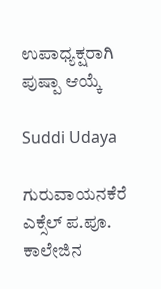ಉಪಾಧ್ಯಕ್ಷರಾಗಿ ಪುಷ್ಪಾ ಆಯ್ಕೆ

Suddi Udaya

ಗುರುವಾಯನಕೆರೆ ಎಕ್ಸೆಲ್ ಪ.ಪೂ. ಕಾಲೇಜಿನ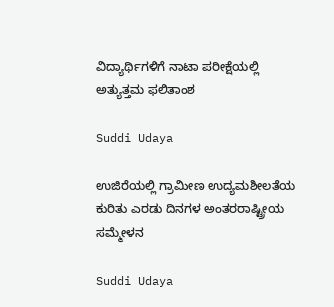ವಿದ್ಯಾರ್ಥಿಗಳಿಗೆ ನಾಟಾ ಪರೀಕ್ಷೆಯಲ್ಲಿ ಅತ್ಯುತ್ತಮ ಫಲಿತಾಂಶ

Suddi Udaya

ಉಜಿರೆಯಲ್ಲಿ ಗ್ರಾಮೀಣ ಉದ್ಯಮಶೀಲತೆಯ ಕುರಿತು ಎರಡು ದಿನಗಳ ಅಂತರರಾಷ್ಟ್ರೀಯ ಸಮ್ಮೇಳನ

Suddi Udaya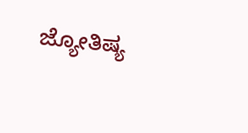ಜ್ಯೋತಿಷ್ಯ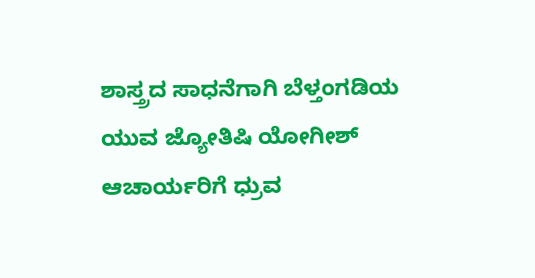ಶಾಸ್ತ್ರದ ಸಾಧನೆಗಾಗಿ ಬೆಳ್ತಂಗಡಿಯ ಯುವ ಜ್ಯೋತಿಷಿ ಯೋಗೀಶ್ ಆಚಾರ್ಯರಿಗೆ ಧ್ರುವ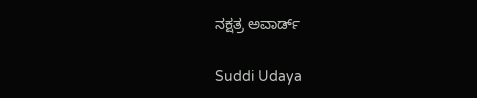ನಕ್ಷತ್ರ ಅವಾರ್ಡ್

Suddi Udaya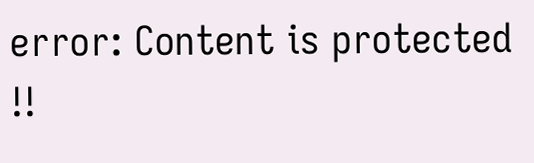error: Content is protected !!